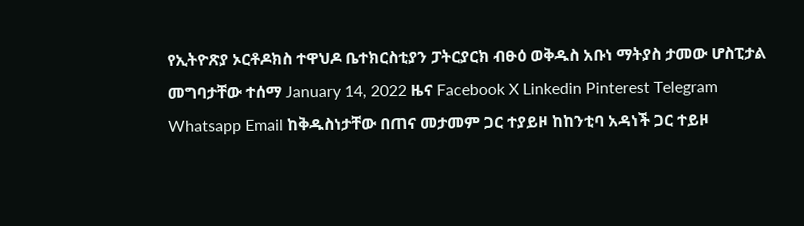የኢትዮጽያ ኦርቶዶክስ ተዋህዶ ቤተክርስቲያን ፓትርያርክ ብፁዕ ወቅዱስ አቡነ ማትያስ ታመው ሆስፒታል መግባታቸው ተሰማ January 14, 2022 ዜና Facebook X Linkedin Pinterest Telegram Whatsapp Email ከቅዱስነታቸው በጠና መታመም ጋር ተያይዞ ከከንቲባ አዳነች ጋር ተይዞ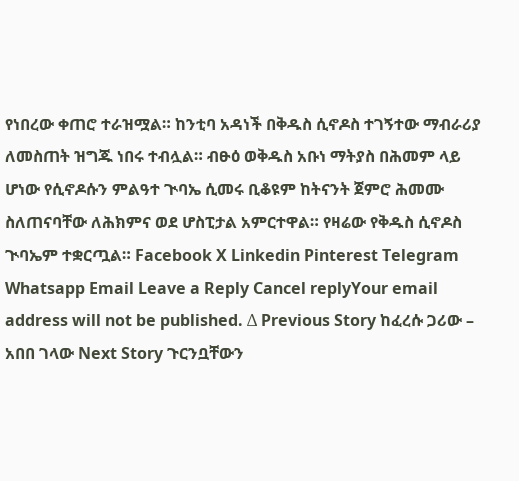የነበረው ቀጠሮ ተራዝሟል። ከንቲባ አዳነች በቅዱስ ሲኖዶስ ተገኝተው ማብራሪያ ለመስጠት ዝግጁ ነበሩ ተብሏል። ብፁዕ ወቅዱስ አቡነ ማትያስ በሕመም ላይ ሆነው የሲኖዶሱን ምልዓተ ጒባኤ ሲመሩ ቢቆዩም ከትናንት ጀምሮ ሕመሙ ስለጠናባቸው ለሕክምና ወደ ሆስፒታል አምርተዋል። የዛሬው የቅዱስ ሲኖዶስ ጒባኤም ተቋርጧል። Facebook X Linkedin Pinterest Telegram Whatsapp Email Leave a Reply Cancel replyYour email address will not be published. Δ Previous Story ከፈረሱ ጋሪው – አበበ ገላው Next Story ጉርንቧቸውን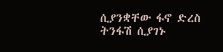ሲያንቋቸው ፋኖ ድረስ ትንፋሽ ሲያገኑ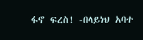ፋኖ ፍረስ! -በላይነህ አባተ